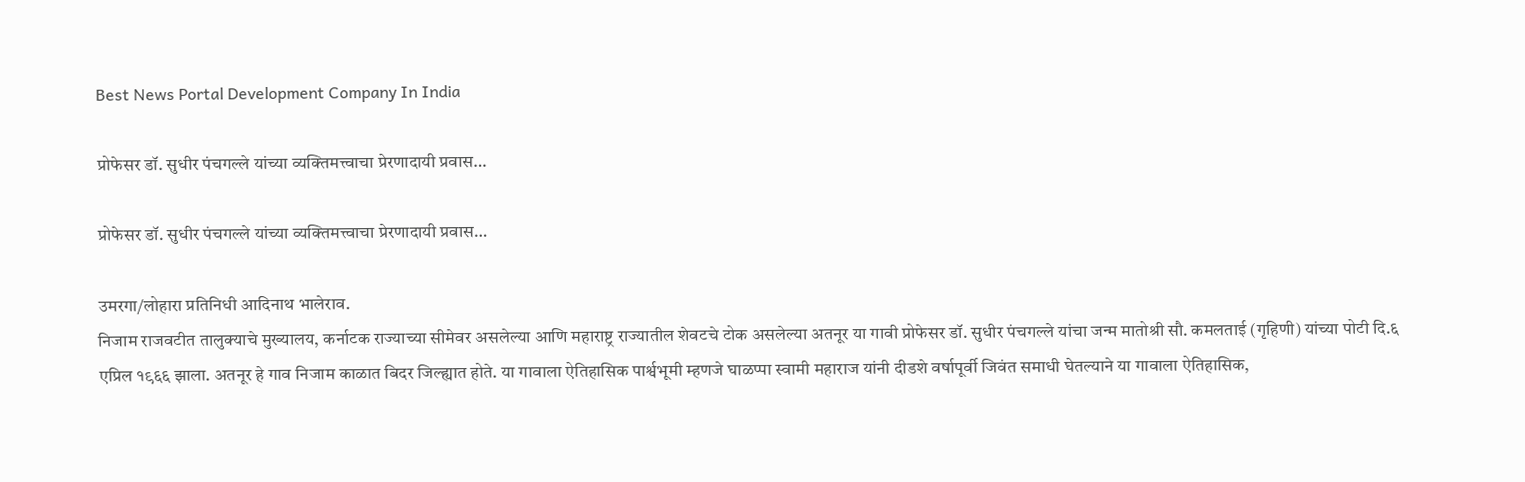Best News Portal Development Company In India

प्रोफेसर डॉ. सुधीर पंचगल्ले यांच्या व्यक्तिमत्त्वाचा प्रेरणादायी प्रवास…

प्रोफेसर डॉ. सुधीर पंचगल्ले यांच्या व्यक्तिमत्त्वाचा प्रेरणादायी प्रवास…

उमरगा/लोहारा प्रतिनिधी आदिनाथ भालेराव.
निजाम राजवटीत तालुक्याचे मुख्यालय, कर्नाटक राज्याच्या सीमेवर असलेल्या आणि महाराष्ट्र राज्यातील शेवटचे टोक असलेल्या अतनूर या गावी प्रोफेसर डॉ. सुधीर पंचगल्ले यांचा जन्म मातोश्री सौ. कमलताई (गृहिणी) यांच्या पोटी दि.६ एप्रिल १९६६ झाला. अतनूर हे गाव निजाम काळात बिदर जिल्ह्यात होते. या गावाला ऐतिहासिक पार्श्वभूमी म्हणजे घाळप्पा स्वामी महाराज यांनी दीडशे वर्षापूर्वी जिवंत समाधी घेतल्याने या गावाला ऐतिहासिक,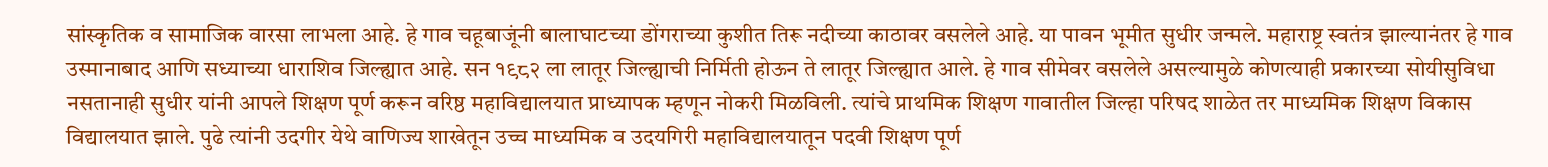सांस्कृतिक व सामाजिक वारसा लाभला आहे. हे गाव चहूबाजूंनी बालाघाटच्या डोंगराच्या कुशीत तिरू नदीच्या काठावर वसलेले आहे. या पावन भूमीत सुधीर जन्मले. महाराष्ट्र स्वतंत्र झाल्यानंतर हे गाव उस्मानाबाद आणि सध्याच्या धाराशिव जिल्ह्यात आहे. सन १९८२ ला लातूर जिल्ह्याची निर्मिती होऊन ते लातूर जिल्ह्यात आले. हे गाव सीमेवर वसलेले असल्यामुळे कोणत्याही प्रकारच्या सोयीसुविधा नसतानाही सुधीर यांनी आपले शिक्षण पूर्ण करून वरिष्ठ महाविद्यालयात प्राध्यापक म्हणून नोकरी मिळविली. त्यांचे प्राथमिक शिक्षण गावातील जिल्हा परिषद शाळेत तर माध्यमिक शिक्षण विकास विद्यालयात झाले. पुढे त्यांनी उदगीर येथे वाणिज्य शाखेतून उच्च माध्यमिक व उदयगिरी महाविद्यालयातून पदवी शिक्षण पूर्ण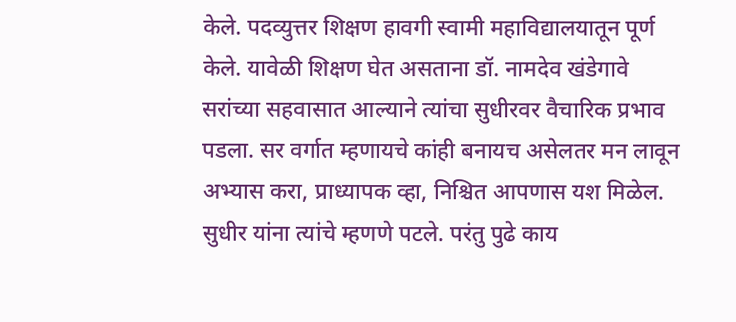केले. पदव्युत्तर शिक्षण हावगी स्वामी महाविद्यालयातून पूर्ण केले. यावेळी शिक्षण घेत असताना डॉ. नामदेव खंडेगावे सरांच्या सहवासात आल्याने त्यांचा सुधीरवर वैचारिक प्रभाव पडला. सर वर्गात म्हणायचे कांही बनायच असेलतर मन लावून अभ्यास करा, प्राध्यापक व्हा, निश्चित आपणास यश मिळेल. सुधीर यांना त्यांचे म्हणणे पटले. परंतु पुढे काय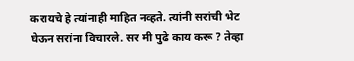करायचे हे त्यांनाही माहित नव्हते. त्यांनी सरांची भेट घेऊन सरांना विचारले. सर मी पुढे काय करू ? तेव्हा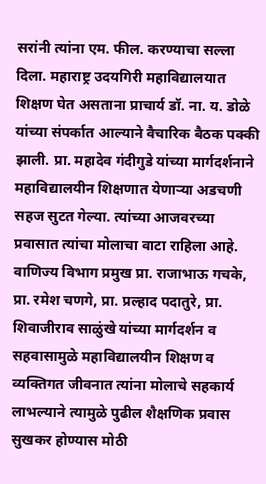सरांनी त्यांना एम. फील. करण्याचा सल्ला दिला. महाराष्ट्र उदयगिरी महाविद्यालयात शिक्षण घेत असताना प्राचार्य डॉ. ना. य. डोळे यांच्या संपर्कात आल्याने वैचारिक बैठक पक्की झाली. प्रा. महादेव गंदीगुडे यांच्या मार्गदर्शनाने महाविद्यालयीन शिक्षणात येणाऱ्या अडचणी सहज सुटत गेल्या. त्यांच्या आजवरच्या प्रवासात त्यांचा मोलाचा वाटा राहिला आहे. वाणिज्य विभाग प्रमुख प्रा. राजाभाऊ गचके, प्रा. रमेश चणगे, प्रा. प्रल्हाद पदातुरे, प्रा. शिवाजीराव साळुंखे यांच्या मार्गदर्शन व सहवासामुळे महाविद्यालयीन शिक्षण व व्यक्तिगत जीवनात त्यांना मोलाचे सहकार्य लाभल्याने त्यामुळे पुढील शैक्षणिक प्रवास सुखकर होण्यास मोठी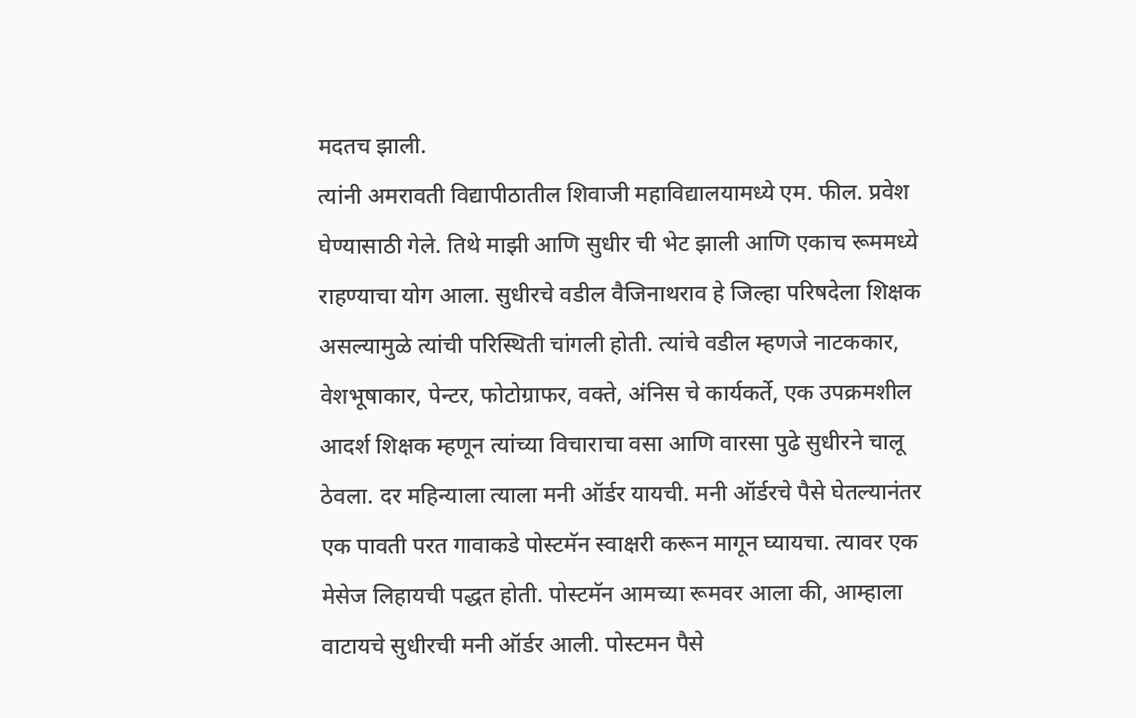मदतच झाली.
त्यांनी अमरावती विद्यापीठातील शिवाजी महाविद्यालयामध्ये एम. फील. प्रवेश घेण्यासाठी गेले. तिथे माझी आणि सुधीर ची भेट झाली आणि एकाच रूममध्ये राहण्याचा योग आला. सुधीरचे वडील वैजिनाथराव हे जिल्हा परिषदेला शिक्षक असल्यामुळे त्यांची परिस्थिती चांगली होती. त्यांचे वडील म्हणजे नाटककार, वेशभूषाकार, पेन्टर, फोटोग्राफर, वक्ते, अंनिस चे कार्यकर्ते, एक उपक्रमशील आदर्श शिक्षक म्हणून त्यांच्या विचाराचा वसा आणि वारसा पुढे सुधीरने चालू ठेवला. दर महिन्याला त्याला मनी ऑर्डर यायची. मनी ऑर्डरचे पैसे घेतल्यानंतर एक पावती परत गावाकडे पोस्टमॅन स्वाक्षरी करून मागून घ्यायचा. त्यावर एक मेसेज लिहायची पद्धत होती. पोस्टमॅन आमच्या रूमवर आला की, आम्हाला वाटायचे सुधीरची मनी ऑर्डर आली. पोस्टमन पैसे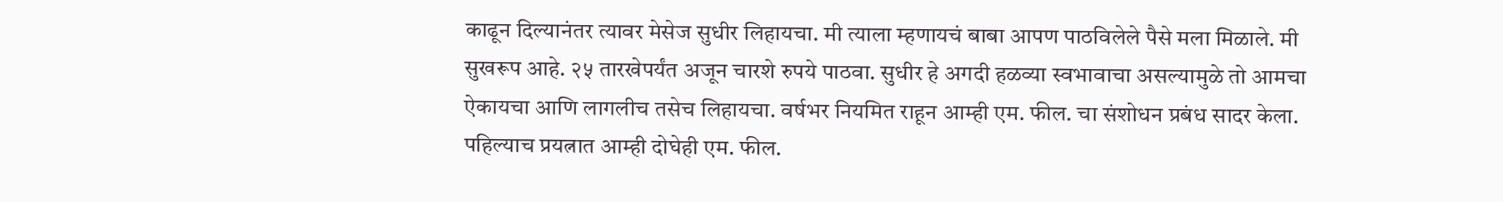काढून दिल्यानंतर त्यावर मेसेज सुधीर लिहायचा. मी त्याला म्हणायचं बाबा आपण पाठविलेले पैसे मला मिळाले. मी सुखरूप आहे. २५ तारखेपर्यंत अजून चारशे रुपये पाठवा. सुधीर हे अगदी हळव्या स्वभावाचा असल्यामुळे तो आमचा ऐकायचा आणि लागलीच तसेच लिहायचा. वर्षभर नियमित राहून आम्ही एम. फील. चा संशोधन प्रबंध सादर केला. पहिल्याच प्रयत्नात आम्ही दोघेही एम. फील.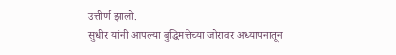उत्तीर्ण झालो.
सुधीर यांनी आपल्या बुद्धिमत्तेच्या जोरावर अध्यापनातून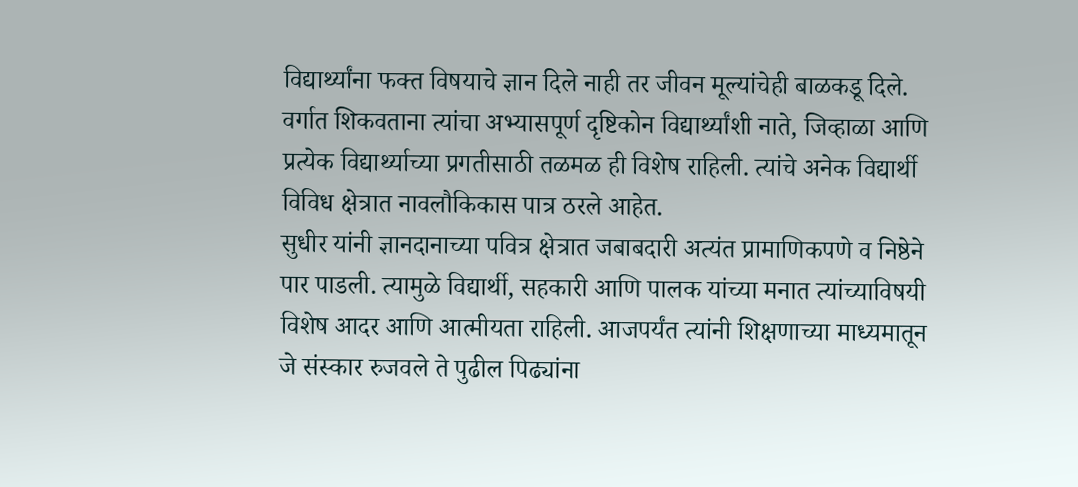विद्यार्थ्यांना फक्त विषयाचे ज्ञान दिले नाही तर जीवन मूल्यांचेही बाळकडू दिले. वर्गात शिकवताना त्यांचा अभ्यासपूर्ण दृष्टिकोन विद्यार्थ्यांशी नाते, जिव्हाळा आणि प्रत्येक विद्यार्थ्याच्या प्रगतीसाठी तळमळ ही विशेष राहिली. त्यांचे अनेक विद्यार्थी विविध क्षेत्रात नावलौकिकास पात्र ठरले आहेत.
सुधीर यांनी ज्ञानदानाच्या पवित्र क्षेत्रात जबाबदारी अत्यंत प्रामाणिकपणे व निष्ठेने पार पाडली. त्यामुळे विद्यार्थी, सहकारी आणि पालक यांच्या मनात त्यांच्याविषयी विशेष आदर आणि आत्मीयता राहिली. आजपर्यंत त्यांनी शिक्षणाच्या माध्यमातून जे संस्कार रुजवले ते पुढील पिढ्यांना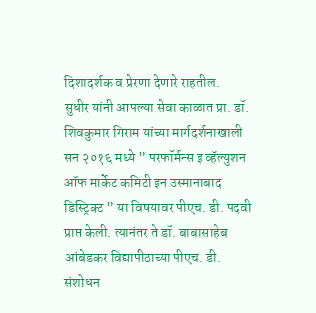दिशादर्शक व प्रेरणा देणारे राहतील.
सुधीर यांनी आपल्या सेवा काळात प्रा. डॉ. शिवकुमार गिराम यांच्या मार्गदर्शनाखाली सन २०१६ मध्ये ” परफॉर्मन्स इ व्हॅल्युशन ऑफ मार्केट कमिटी इन उस्मानाबाद डिस्ट्रिक्ट ” या विषयावर पीएच. डी. पदवी प्राप्त केली. त्यानंतर ते डॉ. बाबासाहेब आंबेडकर विद्यापीठाच्या पीएच. डी. संशोधन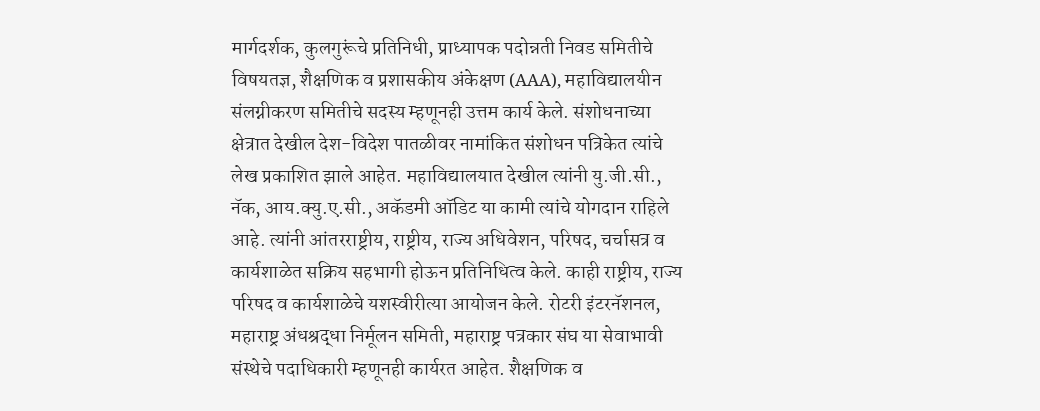मार्गदर्शक, कुलगुरूंचे प्रतिनिधी, प्राध्यापक पदोन्नती निवड समितीचे विषयतज्ञ, शैक्षणिक व प्रशासकीय अंकेक्षण (AAA), महाविद्यालयीन संलग्नीकरण समितीचे सदस्य म्हणूनही उत्तम कार्य केले. संशोधनाच्या क्षेत्रात देखील देश-विदेश पातळीवर नामांकित संशोधन पत्रिकेत त्यांचे लेख प्रकाशित झाले आहेत. महाविद्यालयात देखील त्यांनी यु.जी.सी., नॅक, आय.क्यु.ए.सी., अकॅडमी ऑडिट या कामी त्यांचे योगदान राहिले आहे. त्यांनी आंतरराष्ट्रीय, राष्ट्रीय, राज्य अधिवेशन, परिषद, चर्चासत्र व कार्यशाळेत सक्रिय सहभागी होऊन प्रतिनिधित्व केले. काही राष्ट्रीय, राज्य परिषद व कार्यशाळेचे यशस्वीरीत्या आयोजन केले. रोटरी इंटरनॅशनल, महाराष्ट्र अंधश्रद्धा निर्मूलन समिती, महाराष्ट्र पत्रकार संघ या सेवाभावी संस्थेचे पदाधिकारी म्हणूनही कार्यरत आहेत. शैक्षणिक व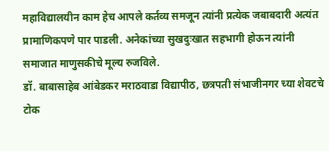महाविद्यालयीन काम हेच आपले कर्तव्य समजून त्यांनी प्रत्येक जबाबदारी अत्यंत प्रामाणिकपणे पार पाडली. अनेकांच्या सुखदुःखात सहभागी होऊन त्यांनी समाजात माणुसकीचे मूल्य रुजविले.
डॉ. बाबासाहेब आंबेडकर मराठवाडा विद्यापीठ, छत्रपती संभाजीनगर च्या शेवटचे टोक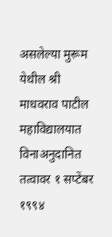असलेल्या मुरूम येथील श्री माधवराव पाटील महाविद्यालयात विनाअनुदानित तत्वावर १ सप्टेंबर १९९४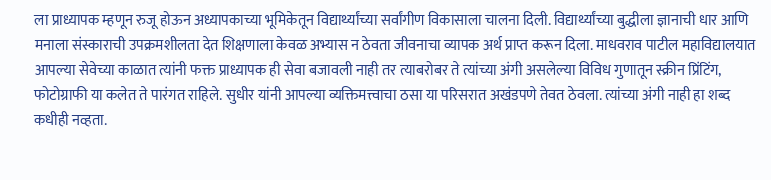ला प्राध्यापक म्हणून रुजू होऊन अध्यापकाच्या भूमिकेतून विद्यार्थ्यांच्या सर्वांगीण विकासाला चालना दिली. विद्यार्थ्यांच्या बुद्धीला ज्ञानाची धार आणि मनाला संस्काराची उपक्रमशीलता देत शिक्षणाला केवळ अभ्यास न ठेवता जीवनाचा व्यापक अर्थ प्राप्त करून दिला. माधवराव पाटील महाविद्यालयात आपल्या सेवेच्या काळात त्यांनी फक्त प्राध्यापक ही सेवा बजावली नाही तर त्याबरोबर ते त्यांच्या अंगी असलेल्या विविध गुणातून स्क्रीन प्रिंटिंग, फोटोग्राफी या कलेत ते पारंगत राहिले. सुधीर यांनी आपल्या व्यक्तिमत्त्वाचा ठसा या परिसरात अखंडपणे तेवत ठेवला. त्यांच्या अंगी नाही हा शब्द कधीही नव्हता.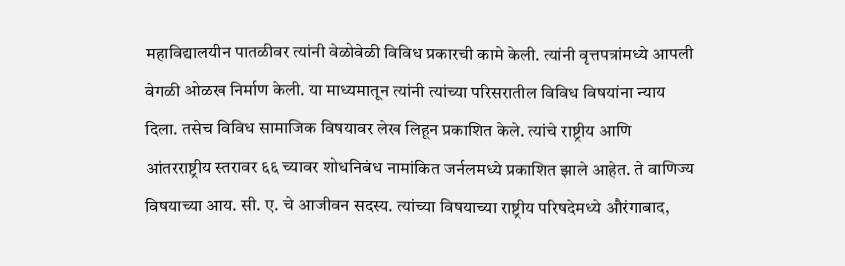महाविद्यालयीन पातळीवर त्यांनी वेळोवेळी विविध प्रकारची कामे केली. त्यांनी वृत्तपत्रांमध्ये आपली वेगळी ओळख निर्माण केली. या माध्यमातून त्यांनी त्यांच्या परिसरातील विविध विषयांना न्याय दिला. तसेच विविध सामाजिक विषयावर लेख लिहून प्रकाशित केले. त्यांचे राष्ट्रीय आणि आंतरराष्ट्रीय स्तरावर ६६ च्यावर शोधनिबंध नामांकित जर्नलमध्ये प्रकाशित झाले आहेत. ते वाणिज्य विषयाच्या आय. सी. ए. चे आजीवन सदस्य. त्यांच्या विषयाच्या राष्ट्रीय परिषदेमध्ये औरंगाबाद,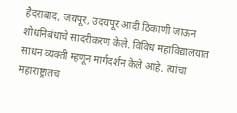हैदराबाद, जयपूर, उदयपूर आदी ठिकाणी जाऊन शोधनिबंधाचे सादरीकरण केले. विविध महाविद्यालयात साधन व्यक्ती म्हणून मार्गदर्शन केले आहे. त्यांचा महाराष्ट्रातच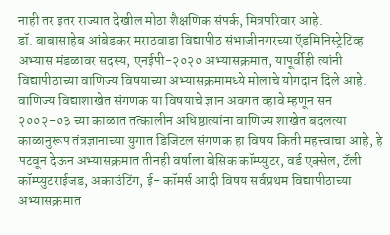नाही तर इतर राज्यात देखील मोठा शैक्षणिक संपर्क, मित्रपरिवार आहे.
डॉ. बाबासाहेब आंबेडकर मराठवाडा विद्यापीठ संभाजीनगरच्या ऍडमिनिस्ट्रेटिव्ह अभ्यास मंडळावर सदस्य, एनईपी-२०२० अभ्यासक्रमात, यापूर्वीही त्यांनी विद्यापीठाच्या वाणिज्य विषयाच्या अभ्यासक्रमामध्ये मोलाचे योगदान दिले आहे. वाणिज्य विद्याशाखेत संगणक या विषयाचे ज्ञान अवगत व्हावे म्हणून सन २००२-०३ च्या काळात तत्कालीन अधिष्ठात्यांना वाणिज्य शाखेत बदलत्या काळानुरूप तंत्रज्ञानाच्या युगात डिजिटल संगणक हा विषय किती महत्त्वाचा आहे, हे पटवून देऊन अभ्यासक्रमात तीनही वर्षाला बेसिक कॉम्प्युटर, वर्ड एक्सेल, टॅली कॉम्प्युटराईजड, अकाउंटिंग, ई- कॉमर्स आदी विषय सर्वप्रथम विद्यापीठाच्या अभ्यासक्रमात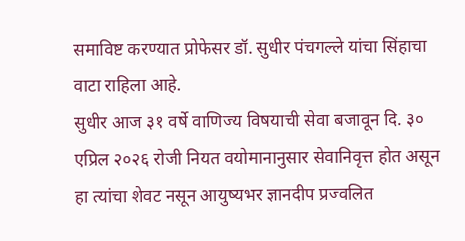समाविष्ट करण्यात प्रोफेसर डॉ. सुधीर पंचगल्ले यांचा सिंहाचा वाटा राहिला आहे.
सुधीर आज ३१ वर्षे वाणिज्य विषयाची सेवा बजावून दि. ३० एप्रिल २०२६ रोजी नियत वयोमानानुसार सेवानिवृत्त होत असून हा त्यांचा शेवट नसून आयुष्यभर ज्ञानदीप प्रज्वलित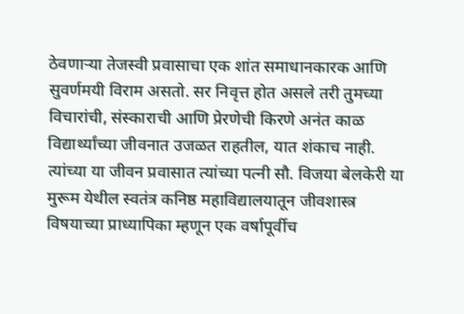ठेवणाऱ्या तेजस्वी प्रवासाचा एक शांत समाधानकारक आणि सुवर्णमयी विराम असतो. सर निवृत्त होत असले तरी तुमच्या विचारांची, संस्काराची आणि प्रेरणेची किरणे अनंत काळ विद्यार्थ्यांच्या जीवनात उजळत राहतील, यात शंकाच नाही.
त्यांच्या या जीवन प्रवासात त्यांच्या पत्नी सौ. विजया बेलकेरी या मुरूम येथील स्वतंत्र कनिष्ठ महाविद्यालयातून जीवशास्त्र विषयाच्या प्राध्यापिका म्हणून एक वर्षापूर्वीच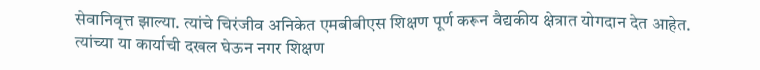सेवानिवृत्त झाल्या. त्यांचे चिरंजीव अनिकेत एमबीबीएस शिक्षण पूर्ण करून वैद्यकीय क्षेत्रात योगदान देत आहेत.
त्यांच्या या कार्याची दखल घेऊन नगर शिक्षण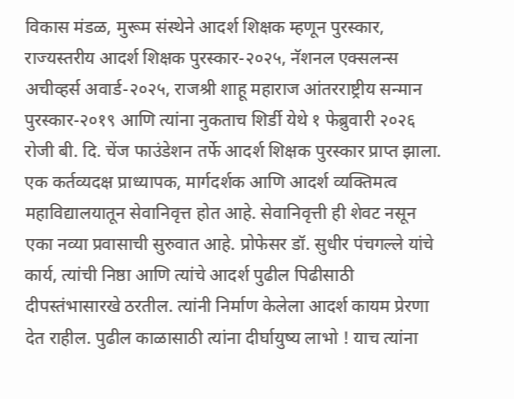विकास मंडळ, मुरूम संस्थेने आदर्श शिक्षक म्हणून पुरस्कार, राज्यस्तरीय आदर्श शिक्षक पुरस्कार-२०२५, नॅशनल एक्सलन्स अचीव्हर्स अवार्ड-२०२५, राजश्री शाहू महाराज आंतरराष्ट्रीय सन्मान पुरस्कार-२०१९ आणि त्यांना नुकताच शिर्डी येथे १ फेब्रुवारी २०२६ रोजी बी. दि. चेंज फाउंडेशन तर्फे आदर्श शिक्षक पुरस्कार प्राप्त झाला.
एक कर्तव्यदक्ष प्राध्यापक, मार्गदर्शक आणि आदर्श व्यक्तिमत्व महाविद्यालयातून सेवानिवृत्त होत आहे. सेवानिवृत्ती ही शेवट नसून एका नव्या प्रवासाची सुरुवात आहे. प्रोफेसर डॉ. सुधीर पंचगल्ले यांचे कार्य, त्यांची निष्ठा आणि त्यांचे आदर्श पुढील पिढीसाठी दीपस्तंभासारखे ठरतील. त्यांनी निर्माण केलेला आदर्श कायम प्रेरणा देत राहील. पुढील काळासाठी त्यांना दीर्घायुष्य लाभो ! याच त्यांना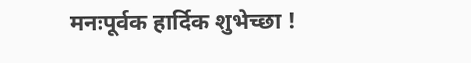मनःपूर्वक हार्दिक शुभेच्छा !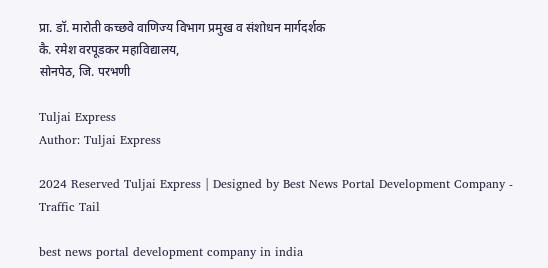प्रा. डॉ. मारोती कच्छवे वाणिज्य विभाग प्रमुख व संशोधन मार्गदर्शक
कै. रमेश वरपूडकर महाविद्यालय,
सोनपेठ, जि. परभणी

Tuljai Express
Author: Tuljai Express

2024 Reserved Tuljai Express | Designed by Best News Portal Development Company - Traffic Tail

best news portal development company in india